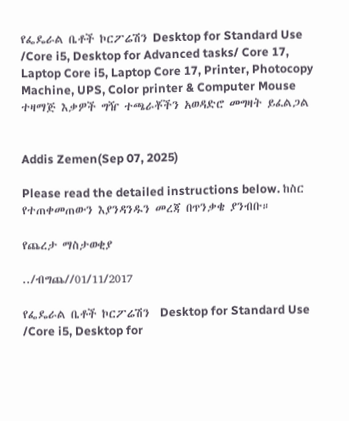የፌዴራል ቤቶች ኮርፖሬሽን Desktop for Standard Use /Core i5, Desktop for Advanced tasks/ Core 17, Laptop Core i5, Laptop Core 17, Printer, Photocopy Machine, UPS, Color printer & Computer Mouse ተዛማጅ እቃዎች ግዥ ተጫራቾችን አወዳድሮ መግዛት ይፈልጋል


Addis Zemen(Sep 07, 2025)

Please read the detailed instructions below. ከስር የተጠቀመጠውን እያንዳንዱን መረጃ በጥንቃቄ ያንብቡ።

የጨረታ ማስታወቂያ

../ብግጨ//01/11/2017

የፌዴራል ቤቶች ኮርፖሬሽን  Desktop for Standard Use /Core i5, Desktop for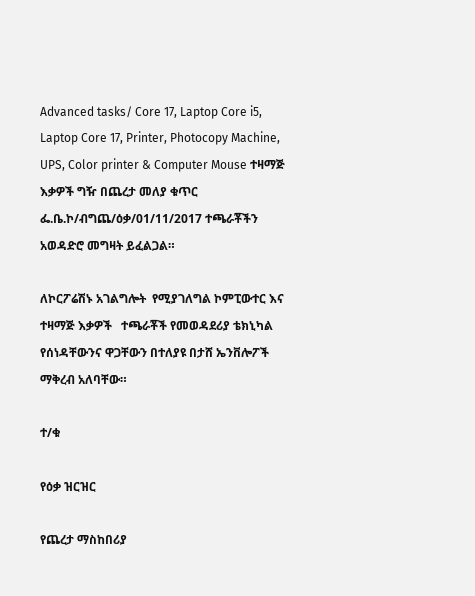Advanced tasks/ Core 17, Laptop Core i5, Laptop Core 17, Printer, Photocopy Machine, UPS, Color printer & Computer Mouse ተዛማጅ እቃዎች ግዥ በጨረታ መለያ ቁጥር ፌ.ቤ.ኮ/ብግጨ/ዕቃ/01/11/2017 ተጫራቾችን አወዳድሮ መግዛት ይፈልጋል።

ለኮርፖሬሽኑ አገልግሎት  የሚያገለግል ኮምፒውተር እና ተዛማጅ እቃዎች   ተጫራቾች የመወዳደሪያ ቴክኒካል የሰነዳቸውንና ዋጋቸውን በተለያዩ በታሸ ኤንቨሎፖች ማቅረብ አለባቸው።

ተ/ቁ

የዕቃ ዝርዝር

የጨረታ ማስከበሪያ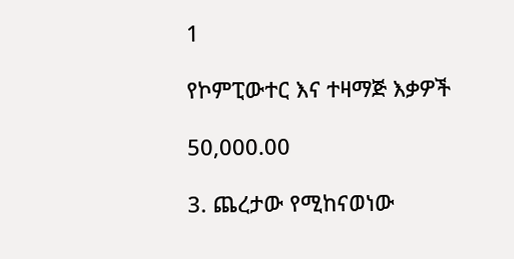1

የኮምፒውተር እና ተዛማጅ እቃዎች

50,000.00

3. ጨረታው የሚከናወነው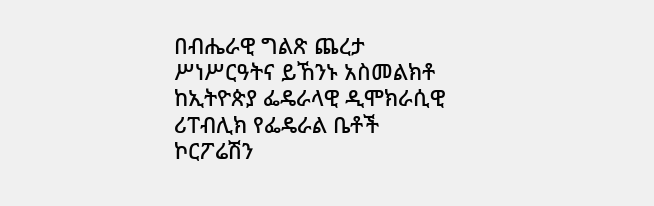በብሔራዊ ግልጽ ጨረታ ሥነሥርዓትና ይኸንኑ አስመልክቶ ከኢትዮጵያ ፌዴራላዊ ዲሞክራሲዊ ሪፐብሊክ የፌዴራል ቤቶች ኮርፖሬሽን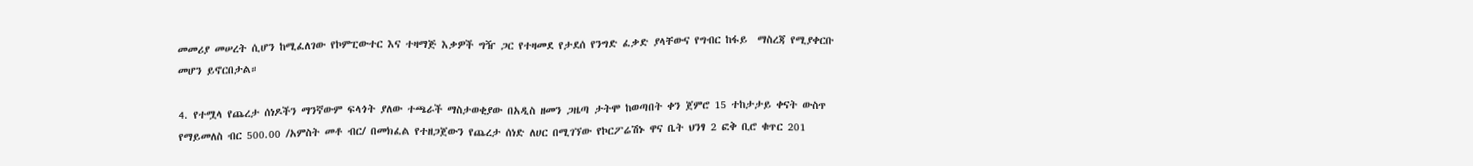መመሪያ መሠረት ሲሆን ከሚፈለገው የኮምፒውተር እና ተዛማጅ እቃዎች ግዥ ጋር የተዛመደ የታደሰ የንግድ ፈቃድ ያላቸውና የግብር ከፋይ  ማስረጃ የሚያቀርቡ መሆን ይኖርበታል።

4. የተሟላ የጨረታ ሰነዶችን ማንኛውም ፍላጎት ያለው ተጫራች ማስታወቂያው በአዲስ ዘመን ጋዜጣ ታትሞ ከወጣበት ቀን ጀምሮ 15 ተከታታይ ቀናት ውስጥ የማይመለስ ብር 500.00 /አምስት መቶ ብር/ በመክፈል የተዘጋጀውን የጨረታ ሰነድ ለሀር በሚገኘው የኮርፖሬሽኑ ዋና ቤት ህንፃ 2 ፎቅ ቢሮ ቁጥር 201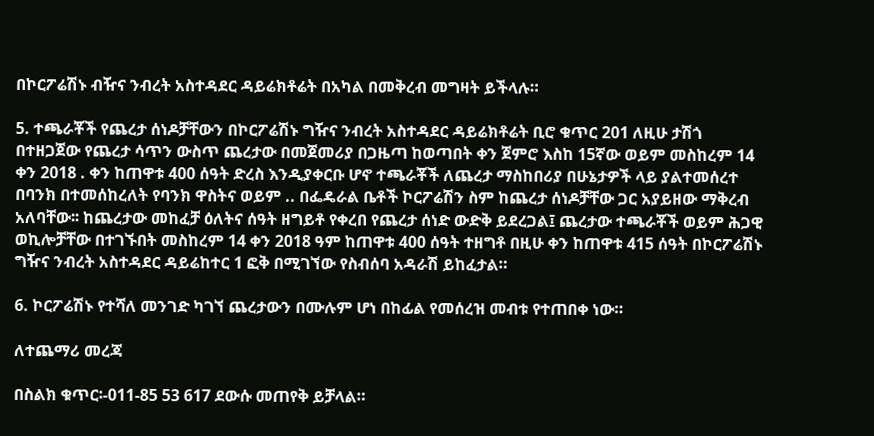በኮርፖሬሽኑ ብዥና ንብረት አስተዳደር ዳይሬክቶሬት በአካል በመቅረብ መግዛት ይችላሉ።

5. ተጫራቾች የጨረታ ሰነዶቻቸውን በኮርፖሬሽኑ ግዥና ንብረት አስተዳደር ዳይሬክቶሬት ቢሮ ቁጥር 201 ለዚሁ ታሽጎ በተዘጋጀው የጨረታ ሳጥን ውስጥ ጨረታው በመጀመሪያ በጋዜጣ ከወጣበት ቀን ጀምሮ እስከ 15ኛው ወይም መስከረም 14 ቀን 2018 . ቀን ከጠዋቱ 400 ሰዓት ድረስ እንዲያቀርቡ ሆኖ ተጫራቾች ለጨረታ ማስከበሪያ በሁኔታዎች ላይ ያልተመሰረተ በባንክ በተመሰከረለት የባንክ ዋስትና ወይም .. በፌዴራል ቤቶች ኮርፖሬሽን ስም ከጨረታ ሰነዶቻቸው ጋር አያይዘው ማቅረብ አለባቸው፡፡ ከጨረታው መከፈቻ ዕለትና ሰዓት ዘግይቶ የቀረበ የጨረታ ሰነድ ውድቅ ይደረጋል፤ ጨረታው ተጫራቾች ወይም ሕጋዊ ወኪሎቻቸው በተገኙበት መስከረም 14 ቀን 2018 ዓም ከጠዋቱ 400 ሰዓት ተዘግቶ በዚሁ ቀን ከጠዋቱ 415 ሰዓት በኮርፖሬሽኑ ግዥና ንብረት አስተዳደር ዳይሬከተር 1 ፎቅ በሚገኘው የስብሰባ አዳራሽ ይከፈታል።

6. ኮርፖሬሽኑ የተሻለ መንገድ ካገኘ ጨረታውን በሙሉም ሆነ በከፊል የመሰረዝ መብቱ የተጠበቀ ነው።

ለተጨማሪ መረጃ

በስልክ ቁጥር፡-011-85 53 617 ደውሱ መጠየቅ ይቻላል።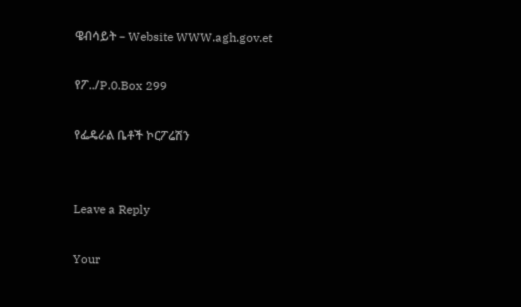ዌብሳይት – Website WWW.agh.gov.et

የፖ../P.0.Box 299

የፌዴራል ቤቶች ኮርፖሬሽን


Leave a Reply

Your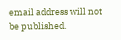email address will not be published.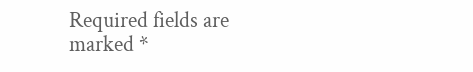Required fields are marked *